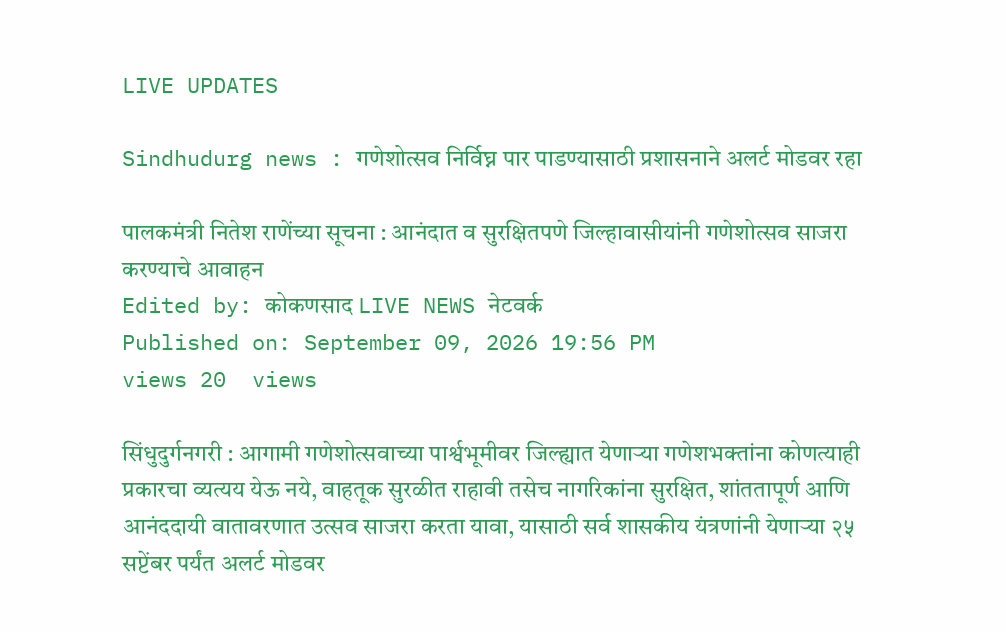LIVE UPDATES

Sindhudurg news : गणेशोत्सव निर्विघ्न पार पाडण्यासाठी प्रशासनाने अलर्ट मोडवर रहा

पालकमंत्री नितेश राणेंच्या सूचना : आनंदात व सुरक्षितपणे जिल्हावासीयांनी गणेशोत्सव साजरा करण्याचे आवाहन
Edited by: कोकणसाद LIVE NEWS नेटवर्क
Published on: September 09, 2026 19:56 PM
views 20  views

सिंधुदुर्गनगरी : आगामी गणेशोत्सवाच्या पार्श्वभूमीवर जिल्ह्यात येणाऱ्या गणेशभक्तांना कोणत्याही प्रकारचा व्यत्यय येऊ नये, वाहतूक सुरळीत राहावी तसेच नागरिकांना सुरक्षित, शांततापूर्ण आणि आनंददायी वातावरणात उत्सव साजरा करता यावा, यासाठी सर्व शासकीय यंत्रणांनी येणाऱ्या २५ सप्टेंबर पर्यंत अलर्ट मोडवर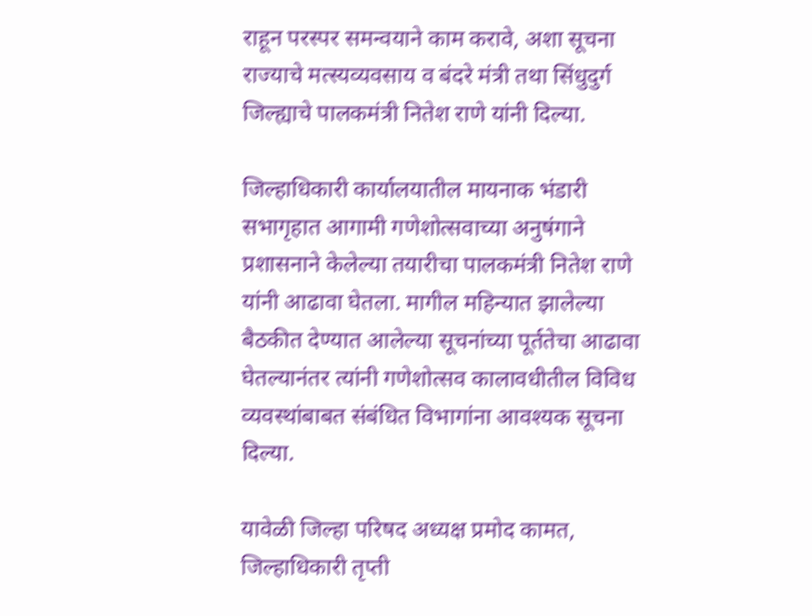राहून परस्पर समन्वयाने काम करावे, अशा सूचना राज्याचे मत्स्यव्यवसाय व बंदरे मंत्री तथा सिंधुदुर्ग जिल्ह्याचे पालकमंत्री नितेश राणे यांनी दिल्या.

जिल्हाधिकारी कार्यालयातील मायनाक भंडारी सभागृहात आगामी गणेशोत्सवाच्या अनुषंगाने प्रशासनाने केलेल्या तयारीचा पालकमंत्री नितेश राणे यांनी आढावा घेतला. मागील महिन्यात झालेल्या बैठकीत देण्यात आलेल्या सूचनांच्या पूर्ततेचा आढावा घेतल्यानंतर त्यांनी गणेशोत्सव कालावधीतील विविध व्यवस्थांबाबत संबंधित विभागांना आवश्यक सूचना दिल्या.

यावेळी जिल्हा परिषद अध्यक्ष प्रमोद कामत, जिल्हाधिकारी तृप्ती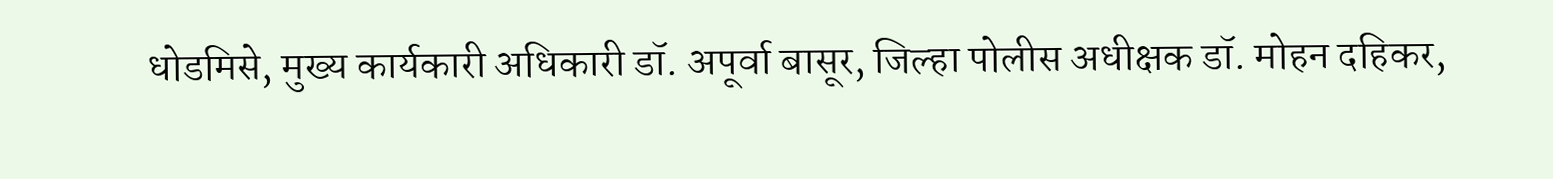धोडमिसे, मुख्य कार्यकारी अधिकारी डॉ. अपूर्वा बासूर, जिल्हा पोलीस अधीक्षक डॉ. मोहन दहिकर,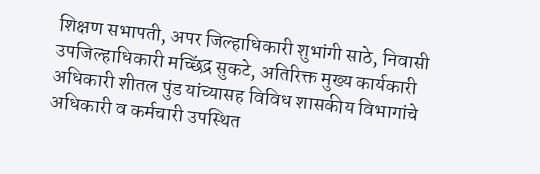शिक्षण सभापती, अपर जिल्हाधिकारी शुभांगी साठे, निवासी उपजिल्हाधिकारी मच्छिंद्र सुकटे, अतिरिक्त मुख्य कार्यकारी अधिकारी शीतल पुंड यांच्यासह विविध शासकीय विभागांचे अधिकारी व कर्मचारी उपस्थित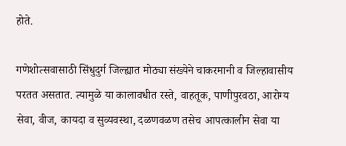होते.

गणेशोत्सवासाठी सिंधुदुर्ग जिल्ह्यात मोठ्या संख्येने चाकरमानी व जिल्हावासीय परतत असतात. त्यामुळे या कालावधीत रस्ते, वाहतूक, पाणीपुरवठा, आरोग्य सेवा, वीज, कायदा व सुव्यवस्था, दळणवळण तसेच आपत्कालीन सेवा या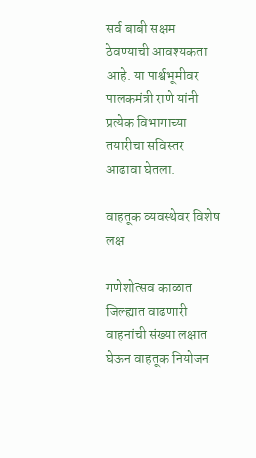सर्व बाबी सक्षम ठेवण्याची आवश्यकता आहे. या पार्श्वभूमीवर पालकमंत्री राणे यांनी प्रत्येक विभागाच्या तयारीचा सविस्तर आढावा घेतला.

वाहतूक व्यवस्थेवर विशेष लक्ष

गणेशोत्सव काळात जिल्ह्यात वाढणारी वाहनांची संख्या लक्षात घेऊन वाहतूक नियोजन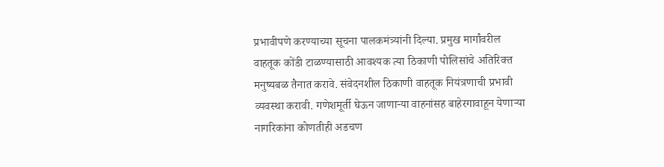प्रभावीपणे करण्याच्या सूचना पालकमंत्र्यांनी दिल्या. प्रमुख मार्गांवरील वाहतूक कोंडी टाळण्यासाठी आवश्यक त्या ठिकाणी पोलिसांचे अतिरिक्त मनुष्यबळ तैनात करावे. संवेदनशील ठिकाणी वाहतूक नियंत्रणाची प्रभावी व्यवस्था करावी. गणेशमूर्ती घेऊन जाणाऱ्या वाहनांसह बाहेरगावाहून येणाऱ्या नागरिकांना कोणतीही अडचण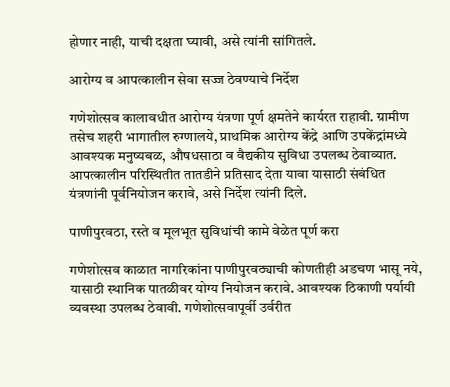होणार नाही, याची दक्षता घ्यावी, असे त्यांनी सांगितले.

आरोग्य व आपत्कालीन सेवा सज्ज ठेवण्याचे निर्देश

गणेशोत्सव कालावधीत आरोग्य यंत्रणा पूर्ण क्षमतेने कार्यरत राहावी. ग्रामीण तसेच शहरी भागातील रुग्णालये, प्राथमिक आरोग्य केंद्रे आणि उपकेंद्रांमध्ये आवश्यक मनुष्यबळ, औषधसाठा व वैद्यकीय सुविधा उपलब्ध ठेवाव्यात. आपत्कालीन परिस्थितीत तातडीने प्रतिसाद देता यावा यासाठी संबंधित यंत्रणांनी पूर्वनियोजन करावे, असे निर्देश त्यांनी दिले.

पाणीपुरवठा, रस्ते व मूलभूत सुविधांची कामे वेळेत पूर्ण करा

गणेशोत्सव काळात नागरिकांना पाणीपुरवठ्याची कोणतीही अडचण भासू नये, यासाठी स्थानिक पातळीवर योग्य नियोजन करावे. आवश्यक ठिकाणी पर्यायी व्यवस्था उपलब्ध ठेवावी. गणेशोत्सवापूर्वी उर्वरीत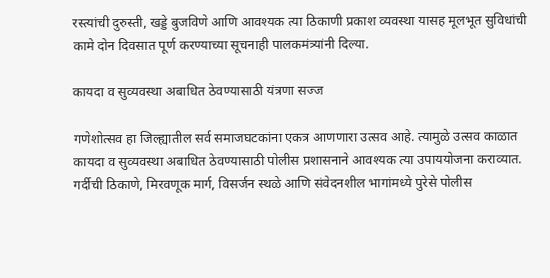रस्त्यांची दुरुस्ती, खड्डे बुजविणे आणि आवश्यक त्या ठिकाणी प्रकाश व्यवस्था यासह मूलभूत सुविधांची कामे दोन दिवसात पूर्ण करण्याच्या सूचनाही पालकमंत्र्यांनी दिल्या.

कायदा व सुव्यवस्था अबाधित ठेवण्यासाठी यंत्रणा सज्ज

गणेशोत्सव हा जिल्ह्यातील सर्व समाजघटकांना एकत्र आणणारा उत्सव आहे. त्यामुळे उत्सव काळात कायदा व सुव्यवस्था अबाधित ठेवण्यासाठी पोलीस प्रशासनाने आवश्यक त्या उपाययोजना कराव्यात. गर्दीची ठिकाणे, मिरवणूक मार्ग, विसर्जन स्थळे आणि संवेदनशील भागांमध्ये पुरेसे पोलीस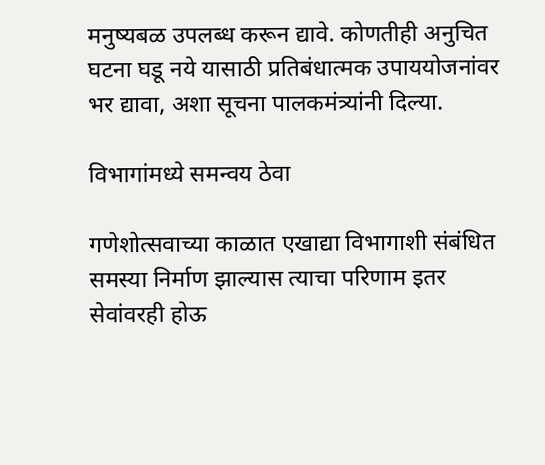मनुष्यबळ उपलब्ध करून द्यावे. कोणतीही अनुचित घटना घडू नये यासाठी प्रतिबंधात्मक उपाययोजनांवर भर द्यावा, अशा सूचना पालकमंत्र्यांनी दिल्या.

विभागांमध्ये समन्वय ठेवा

गणेशोत्सवाच्या काळात एखाद्या विभागाशी संबंधित समस्या निर्माण झाल्यास त्याचा परिणाम इतर सेवांवरही होऊ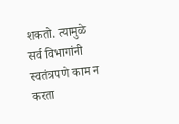शकतो. त्यामुळे सर्व विभागांनी स्वतंत्रपणे काम न करता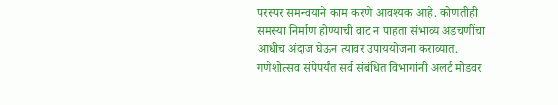परस्पर समन्वयाने काम करणे आवश्यक आहे. कोणतीही समस्या निर्माण होण्याची वाट न पाहता संभाव्य अडचणींचा आधीच अंदाज घेऊन त्यावर उपाययोजना कराव्यात. गणेशोत्सव संपेपर्यंत सर्व संबंधित विभागांनी अलर्ट मोडवर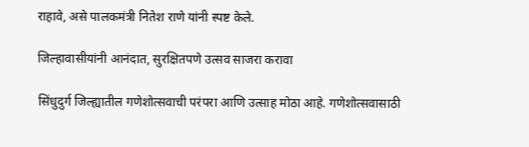राहावे, असे पालकमंत्री नितेश राणे यांनी स्पष्ट केले.

जिल्हावासीयांनी आनंदात, सुरक्षितपणे उत्सव साजरा करावा

सिंधुदुर्ग जिल्ह्यातील गणेशोत्सवाची परंपरा आणि उत्साह मोठा आहे. गणेशोत्सवासाठी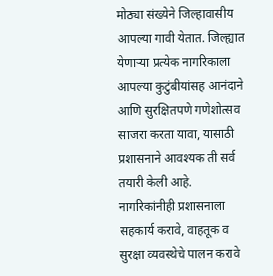मोठ्या संख्येने जिल्हावासीय आपल्या गावी येतात. जिल्ह्यात येणाऱ्या प्रत्येक नागरिकाला आपल्या कुटुंबीयांसह आनंदाने आणि सुरक्षितपणे गणेशोत्सव साजरा करता यावा, यासाठी प्रशासनाने आवश्यक ती सर्व तयारी केली आहे. नागरिकांनीही प्रशासनाला सहकार्य करावे, वाहतूक व सुरक्षा व्यवस्थेचे पालन करावे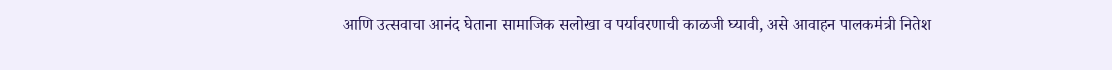आणि उत्सवाचा आनंद घेताना सामाजिक सलोखा व पर्यावरणाची काळजी घ्यावी, असे आवाहन पालकमंत्री नितेश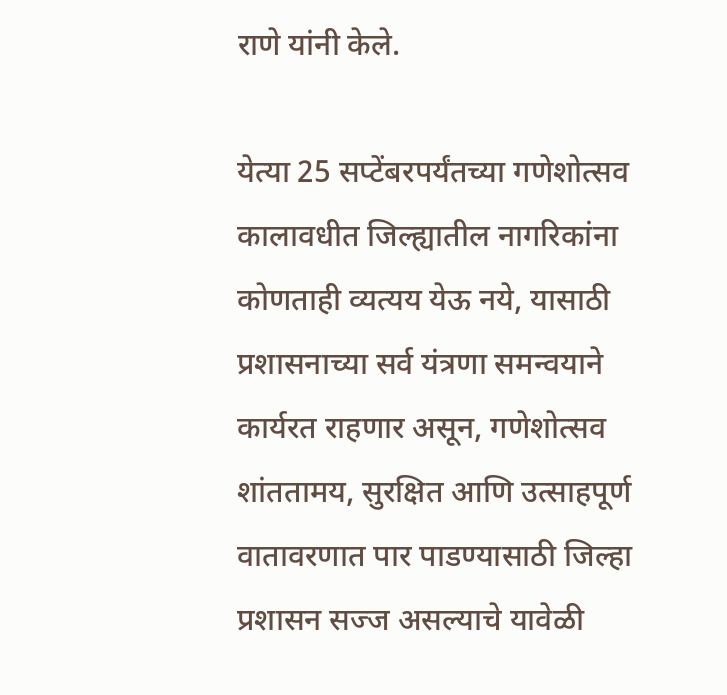राणे यांनी केले.

येत्या 25 सप्टेंबरपर्यंतच्या गणेशोत्सव कालावधीत जिल्ह्यातील नागरिकांना कोणताही व्यत्यय येऊ नये, यासाठी प्रशासनाच्या सर्व यंत्रणा समन्वयाने कार्यरत राहणार असून, गणेशोत्सव शांततामय, सुरक्षित आणि उत्साहपूर्ण वातावरणात पार पाडण्यासाठी जिल्हा प्रशासन सज्ज असल्याचे यावेळी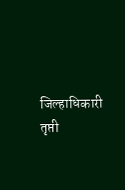जिल्हाधिकारी तृप्ती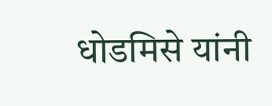धोडमिसे यांनी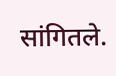सांगितले.